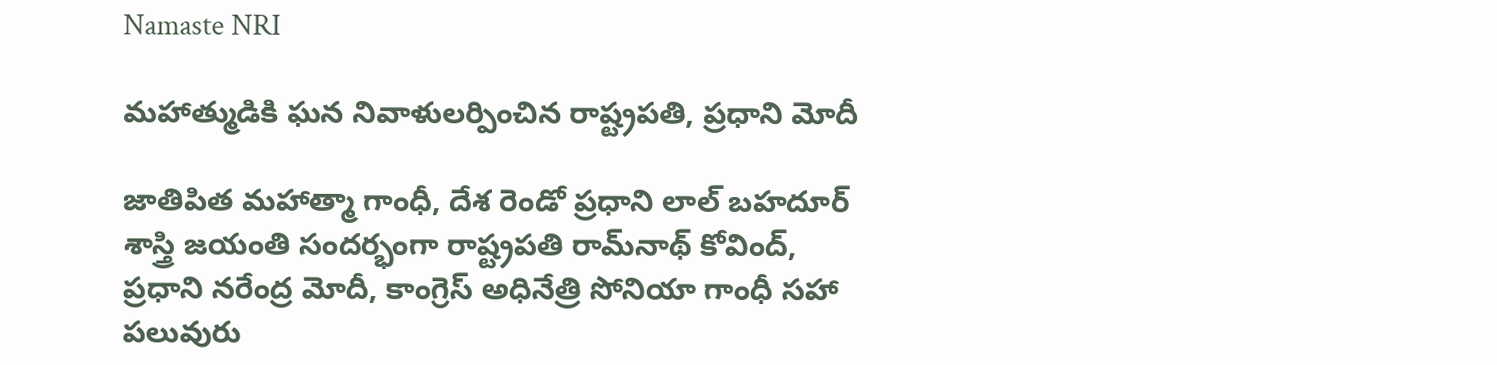Namaste NRI

మహాత్ముడికి ఘన నివాళులర్పించిన రాష్ట్రపతి, ప్రధాని మోదీ

జాతిపిత మహాత్మా గాంధీ, దేశ రెండో ప్రధాని లాల్‌ బహదూర్‌ శాస్త్రి జయంతి సందర్భంగా రాష్ట్రపతి రామ్‌నాథ్‌ కోవింద్‌, ప్రధాని నరేంద్ర మోదీ, కాంగ్రెస్‌ అధినేత్రి సోనియా గాంధీ సహా పలువురు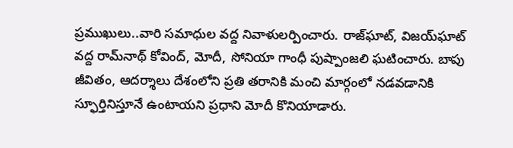ప్రముఖులు..వారి సమాధుల వద్ద నివాళులర్పించారు. రాజ్‌ఘాట్‌, విజయ్‌ఘాట్‌ వద్ద రామ్‌నాథ్‌ కోవింద్‌, మోదీ, సోనియా గాంధీ పుష్పాంజలి ఘటించారు. బాపు జీవితం, ఆదర్శాలు దేశంలోని ప్రతి తరానికి మంచి మార్గంలో నడవడానికి స్ఫూర్తినిస్తూనే ఉంటాయని ప్రధాని మోదీ కొనియాడారు.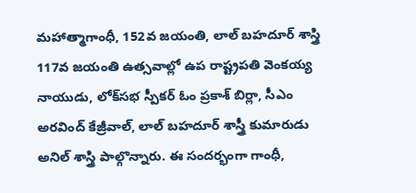మహాత్మాగాంధీ, 152వ జయంతి, లాల్‌ బహదూర్‌ శాస్త్రి 117వ జయంతి ఉత్సవాల్లో ఉప రాష్ట్రపతి వెంకయ్య నాయుడు, లోక్‌సభ స్పీకర్‌ ఓం ప్రకాశ్‌ బిర్లా, సీఎం అరవింద్‌ కేజ్రీవాల్‌, లాల్‌ బహదూర్‌ శాస్త్రీ కుమారుడు అనిల్‌ శాస్త్రి పాల్గొన్నారు. ఈ సందర్భంగా గాంధీ,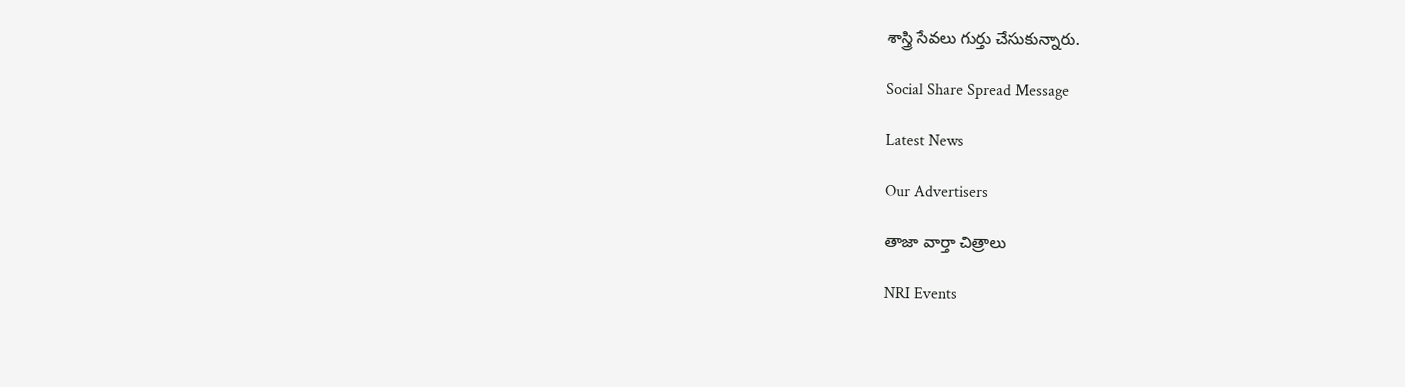శాస్త్రి సేవలు గుర్తు చేసుకున్నారు.

Social Share Spread Message

Latest News

Our Advertisers

తాజా వార్తా చిత్రాలు

NRI Events